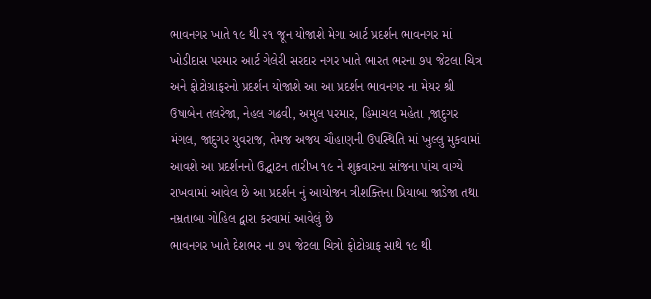ભાવનગર ખાતે ૧૯ થી ૨૧ જૂન યોજાશે મેગા આર્ટ પ્રદર્શન ભાવનગર માં ખોડીદાસ પરમાર આર્ટ ગેલેરી સરદાર નગર ખાતે ભારત ભરના ૭૫ જેટલા ચિત્ર અને ફોટોગ્રાફરનો પ્રદર્શન યોજાશે આ આ પ્રદર્શન ભાવનગર ના મેયર શ્રી ઉષાબેન તલરેજા, નેહલ ગઢવી, અમુલ પરમાર, હિમાચલ મહેતા ,જાદુગર મંગલ, જાદુગર યુવરાજ, તેમજ અજય ચૌહાણની ઉપસ્થિતિ માં ખુલ્લુ મુકવામાં આવશે આ પ્રદર્શનનો ઉદ્ઘાટન તારીખ ૧૯ ને શુક્રવારના સાંજના પાંચ વાગ્યે રાખવામાં આવેલ છે આ પ્રદર્શન નું આયોજન ત્રીશક્તિના પ્રિયાબા જાડેજા તથા નમ્રતાબા ગોહિલ દ્વારા કરવામાં આવેલું છે
ભાવનગર ખાતે દેશભર ના ૭૫ જેટલા ચિત્રો ફોટોગ્રાફ સાથે ૧૯ થી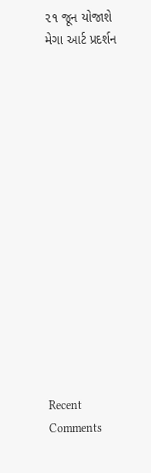૨૧ જૂન યોજાશે મેગા આર્ટ પ્રદર્શન















Recent Comments